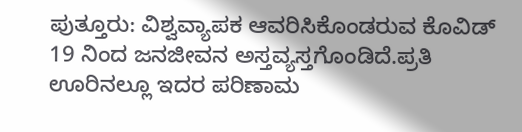ಪುತ್ತೂರು: ವಿಶ್ವವ್ಯಾಪಕ ಆವರಿಸಿಕೊಂಡರುವ ಕೊವಿಡ್ 19 ನಿಂದ ಜನಜೀವನ ಅಸ್ತವ್ಯಸ್ತಗೊಂಡಿದೆ.ಪ್ರತಿ ಊರಿನಲ್ಲೂ ಇದರ ಪರಿಣಾಮ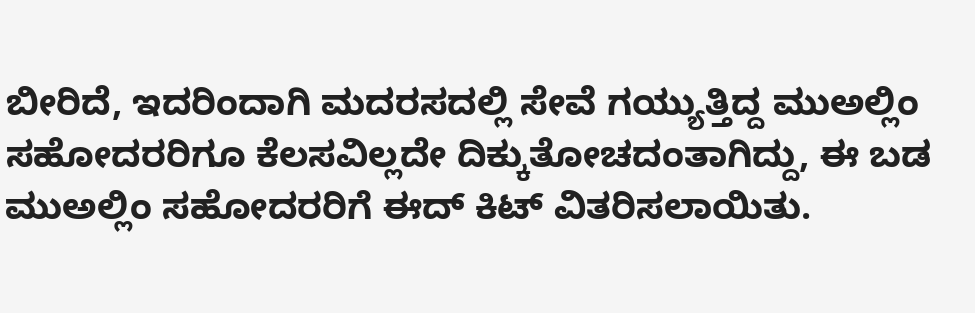ಬೀರಿದೆ, ಇದರಿಂದಾಗಿ ಮದರಸದಲ್ಲಿ ಸೇವೆ ಗಯ್ಯುತ್ತಿದ್ದ ಮುಅಲ್ಲಿಂ ಸಹೋದರರಿಗೂ ಕೆಲಸವಿಲ್ಲದೇ ದಿಕ್ಕುತೋಚದಂತಾಗಿದ್ದು, ಈ ಬಡ ಮುಅಲ್ಲಿಂ ಸಹೋದರರಿಗೆ ಈದ್ ಕಿಟ್ ವಿತರಿಸಲಾಯಿತು.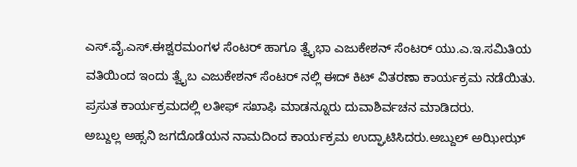ಎಸ್.ವೈ.ಎಸ್.ಈಶ್ವರಮಂಗಳ ಸೆಂಟರ್ ಹಾಗೂ ತ್ವೈಭಾ ಎಜುಕೇಶನ್ ಸೆಂಟರ್ ಯು.ಎ.ಇ.ಸಮಿತಿಯ ವತಿಯಿಂದ ಇಂದು ತ್ವೈಬ ಎಜುಕೇಶನ್ ಸೆಂಟರ್ ನಲ್ಲಿ ಈದ್ ಕಿಟ್ ವಿತರಣಾ ಕಾರ್ಯಕ್ರಮ ನಡೆಯಿತು. ಪ್ರಸುತ ಕಾರ್ಯಕ್ರಮದಲ್ಲಿ ಲತೀಫ್ ಸಖಾಫಿ ಮಾಡನ್ನೂರು ದುವಾಶಿರ್ವಚನ ಮಾಡಿದರು.
ಅಬ್ದುಲ್ಲ ಅಹ್ಸನಿ ಜಗದೊಡೆಯನ ನಾಮದಿಂದ ಕಾರ್ಯಕ್ರಮ ಉದ್ಘಾಟಿಸಿದರು.ಅಬ್ದುಲ್ ಅಝೀಝ್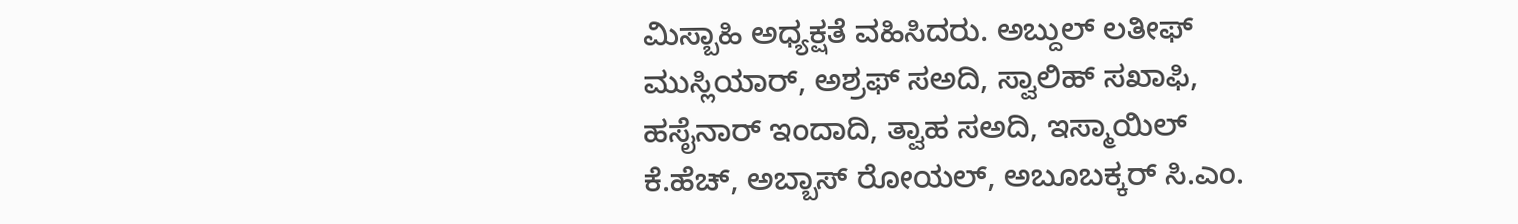ಮಿಸ್ಬಾಹಿ ಅಧ್ಯಕ್ಷತೆ ವಹಿಸಿದರು. ಅಬ್ದುಲ್ ಲತೀಫ್ ಮುಸ್ಲಿಯಾರ್, ಅಶ್ರಫ್ ಸಅದಿ, ಸ್ವಾಲಿಹ್ ಸಖಾಫಿ, ಹಸೈನಾರ್ ಇಂದಾದಿ, ತ್ವಾಹ ಸಅದಿ, ಇಸ್ಮಾಯಿಲ್ ಕೆ.ಹೆಚ್, ಅಬ್ಬಾಸ್ ರೋಯಲ್, ಅಬೂಬಕ್ಕರ್ ಸಿ.ಎಂ.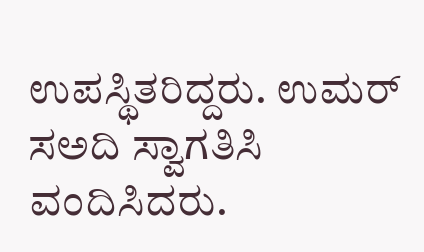ಉಪಸ್ಥಿತರಿದ್ದರು. ಉಮರ್ ಸಅದಿ ಸ್ವಾಗತಿಸಿ ವಂದಿಸಿದರು.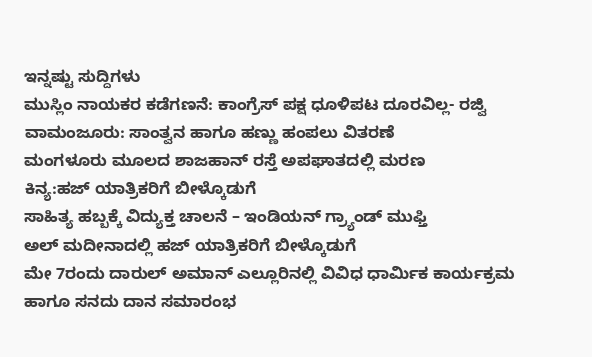ಇನ್ನಷ್ಟು ಸುದ್ದಿಗಳು
ಮುಸ್ಲಿಂ ನಾಯಕರ ಕಡೆಗಣನೆ: ಕಾಂಗ್ರೆಸ್ ಪಕ್ಷ ಧೂಳಿಪಟ ದೂರವಿಲ್ಲ- ರಜ್ವಿ
ವಾಮಂಜೂರು: ಸಾಂತ್ವನ ಹಾಗೂ ಹಣ್ಣು ಹಂಪಲು ವಿತರಣೆ
ಮಂಗಳೂರು ಮೂಲದ ಶಾಜಹಾನ್ ರಸ್ತೆ ಅಪಘಾತದಲ್ಲಿ ಮರಣ
ಕಿನ್ಯ:ಹಜ್ ಯಾತ್ರಿಕರಿಗೆ ಬೀಳ್ಕೊಡುಗೆ
ಸಾಹಿತ್ಯ ಹಬ್ಬಕ್ಕೆ ವಿದ್ಯುಕ್ತ ಚಾಲನೆ – ಇಂಡಿಯನ್ ಗ್ರ್ಯಾಂಡ್ ಮುಫ್ತಿ
ಅಲ್ ಮದೀನಾದಲ್ಲಿ ಹಜ್ ಯಾತ್ರಿಕರಿಗೆ ಬೀಳ್ಕೊಡುಗೆ
ಮೇ 7ರಂದು ದಾರುಲ್ ಅಮಾನ್ ಎಲ್ಲೂರಿನಲ್ಲಿ ವಿವಿಧ ಧಾರ್ಮಿಕ ಕಾರ್ಯಕ್ರಮ ಹಾಗೂ ಸನದು ದಾನ ಸಮಾರಂಭ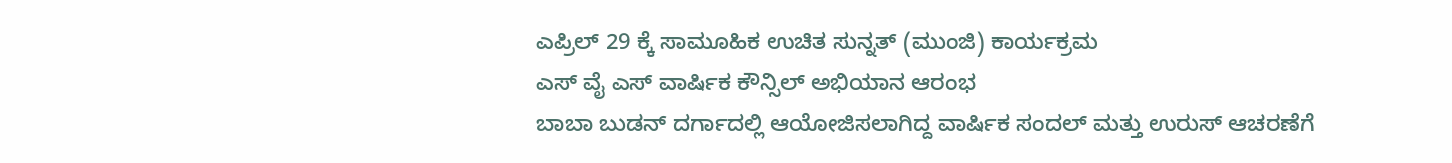ಎಪ್ರಿಲ್ 29 ಕ್ಕೆ ಸಾಮೂಹಿಕ ಉಚಿತ ಸುನ್ನತ್ (ಮುಂಜಿ) ಕಾರ್ಯಕ್ರಮ
ಎಸ್ ವೈ ಎಸ್ ವಾರ್ಷಿಕ ಕೌನ್ಸಿಲ್ ಅಭಿಯಾನ ಆರಂಭ
ಬಾಬಾ ಬುಡನ್ ದರ್ಗಾದಲ್ಲಿ ಆಯೋಜಿಸಲಾಗಿದ್ದ ವಾರ್ಷಿಕ ಸಂದಲ್ ಮತ್ತು ಉರುಸ್ ಆಚರಣೆಗೆ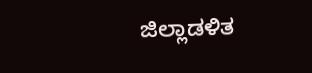ಜಿಲ್ಲಾಡಳಿತ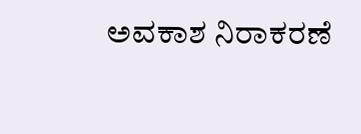ಅವಕಾಶ ನಿರಾಕರಣೆ